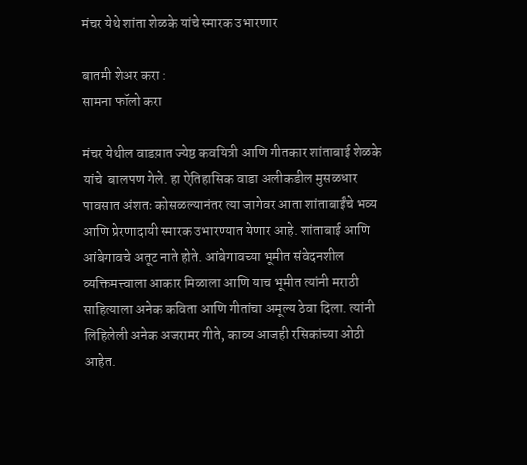मंचर येथे शांता शेळके यांचे स्मारक उभारणार

बातमी शेअर करा :
सामना फॉलो करा

मंचर येथील वाडय़ात ज्येष्ठ कवयित्री आणि गीतकार शांताबाई शेळके यांचे  बालपण गेले. हा ऐतिहासिक वाडा अलीकडील मुसळधार पावसात अंशतः कोसळल्यानंतर त्या जागेवर आता शांताबाईंचे भव्य आणि प्रेरणादायी स्मारक उभारण्यात येणार आहे. शांताबाई आणि आंबेगावचे अतूट नाते होते. आंबेगावच्या भूमीत संवेदनशील व्यक्तिमत्त्वाला आकार मिळाला आणि याच भूमीत त्यांनी मराठी साहित्याला अनेक कविता आणि गीतांचा अमूल्य ठेवा दिला. त्यांनी लिहिलेली अनेक अजरामर गीते, काव्य आजही रसिकांच्या ओठी आहेत.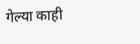गेल्या काही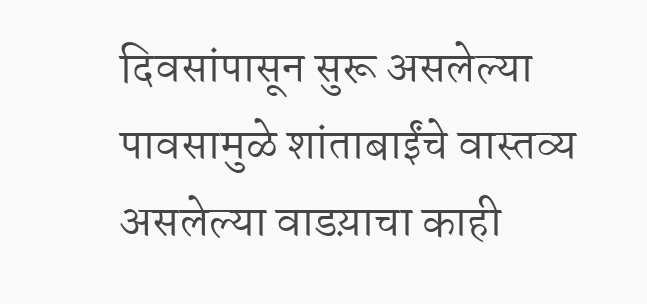दिवसांपासून सुरू असलेल्या पावसामुळे शांताबाईंचे वास्तव्य असलेल्या वाडय़ाचा काही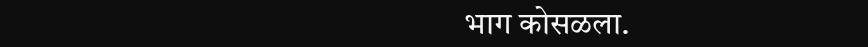भाग कोसळला.